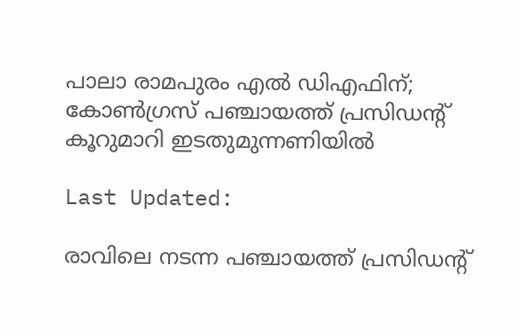പാലാ രാമപുരം എൽ ഡിഎഫിന്; കോൺഗ്രസ് പഞ്ചായത്ത് പ്രസിഡന്റ് കൂറുമാറി ഇടതുമുന്നണിയിൽ

Last Updated:

രാവിലെ നടന്ന പഞ്ചായത്ത് പ്രസിഡന്റ്‌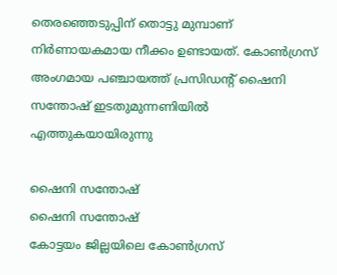തെരഞ്ഞെടുപ്പിന് തൊട്ടു മുമ്പാണ് നിർണായകമായ നീക്കം ഉണ്ടായത്. കോൺഗ്രസ് അംഗമായ പഞ്ചായത്ത് പ്രസിഡന്റ് ഷൈനി സന്തോഷ് ഇടതുമുന്നണിയിൽ എത്തുകയായിരുന്നു

ഷൈനി സന്തോഷ്
ഷൈനി സന്തോഷ്
കോട്ടയം ജില്ലയിലെ കോൺഗ്രസ്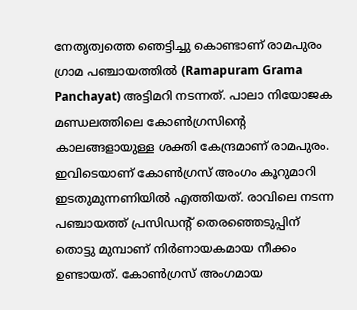നേതൃത്വത്തെ ഞെട്ടിച്ചു കൊണ്ടാണ് രാമപുരം ഗ്രാമ പഞ്ചായത്തിൽ (Ramapuram Grama Panchayat) അട്ടിമറി നടന്നത്. പാലാ നിയോജക മണ്ഡലത്തിലെ കോൺഗ്രസിന്റെ കാലങ്ങളായുള്ള ശക്തി കേന്ദ്രമാണ് രാമപുരം. ഇവിടെയാണ് കോൺഗ്രസ് അംഗം കൂറുമാറി ഇടതുമുന്നണിയിൽ എത്തിയത്. രാവിലെ നടന്ന പഞ്ചായത്ത് പ്രസിഡന്റ്‌ തെരഞ്ഞെടുപ്പിന് തൊട്ടു മുമ്പാണ് നിർണായകമായ നീക്കം ഉണ്ടായത്. കോൺഗ്രസ് അംഗമായ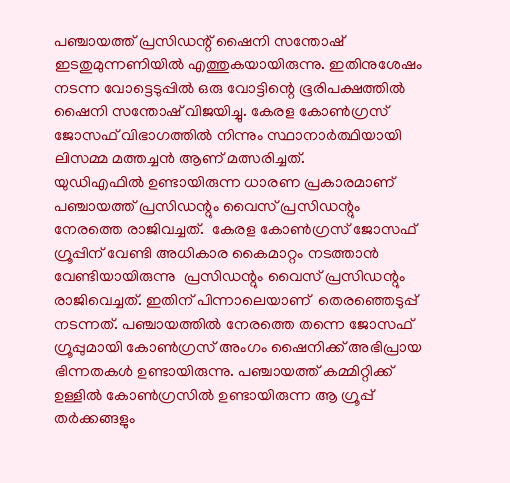പഞ്ചായത്ത് പ്രസിഡന്റ് ഷൈനി സന്തോഷ് ഇടതുമുന്നണിയിൽ എത്തുകയായിരുന്നു. ഇതിനുശേഷം നടന്ന വോട്ടെടുപ്പിൽ ഒരു വോട്ടിന്റെ ഭൂരിപക്ഷത്തിൽ ഷൈനി സന്തോഷ് വിജയിച്ചു. കേരള കോൺഗ്രസ് ജോസഫ് വിഭാഗത്തിൽ നിന്നും സ്ഥാനാർത്ഥിയായി  ലിസമ്മ മത്തച്ചൻ ആണ് മത്സരിച്ചത്.
യുഡിഎഫിൽ ഉണ്ടായിരുന്ന ധാരണ പ്രകാരമാണ് പഞ്ചായത്ത് പ്രസിഡന്റും വൈസ് പ്രസിഡന്റും നേരത്തെ രാജിവച്ചത്.  കേരള കോൺഗ്രസ് ജോസഫ് ഗ്രൂപ്പിന് വേണ്ടി അധികാര കൈമാറ്റം നടത്താൻ വേണ്ടിയായിരുന്നു  പ്രസിഡന്റും വൈസ് പ്രസിഡന്റും രാജിവെച്ചത്. ഇതിന് പിന്നാലെയാണ്  തെരഞ്ഞെടുപ്പ് നടന്നത്. പഞ്ചായത്തിൽ നേരത്തെ തന്നെ ജോസഫ് ഗ്രൂപ്പുമായി കോൺഗ്രസ് അംഗം ഷൈനിക്ക് അഭിപ്രായ ഭിന്നതകൾ ഉണ്ടായിരുന്നു. പഞ്ചായത്ത് കമ്മിറ്റിക്ക് ഉള്ളിൽ കോൺഗ്രസിൽ ഉണ്ടായിരുന്ന ആ ഗ്രൂപ്പ് തർക്കങ്ങളും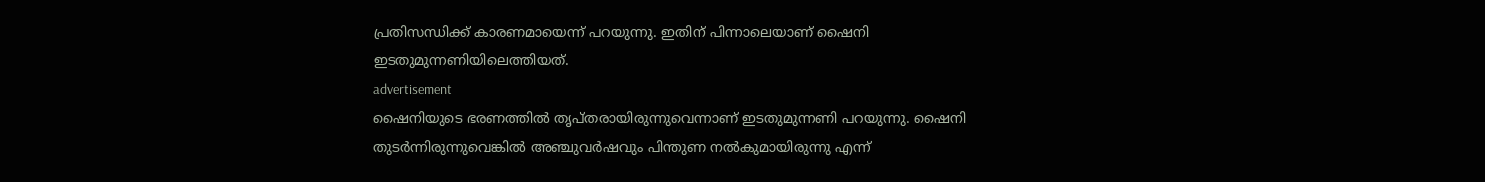പ്രതിസന്ധിക്ക് കാരണമായെന്ന് പറയുന്നു. ഇതിന് പിന്നാലെയാണ് ഷൈനി  ഇടതുമുന്നണിയിലെത്തിയത്.
advertisement
ഷൈനിയുടെ ഭരണത്തിൽ തൃപ്തരായിരുന്നുവെന്നാണ് ഇടതുമുന്നണി പറയുന്നു. ഷൈനി തുടർന്നിരുന്നുവെങ്കിൽ അഞ്ചുവർഷവും പിന്തുണ നൽകുമായിരുന്നു എന്ന്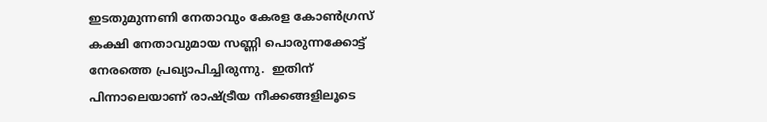ഇടതുമുന്നണി നേതാവും കേരള കോൺഗ്രസ് കക്ഷി നേതാവുമായ സണ്ണി പൊരുന്നക്കോട്ട് നേരത്തെ പ്രഖ്യാപിച്ചിരുന്നു.  ഇതിന് പിന്നാലെയാണ് രാഷ്ട്രീയ നീക്കങ്ങളിലൂടെ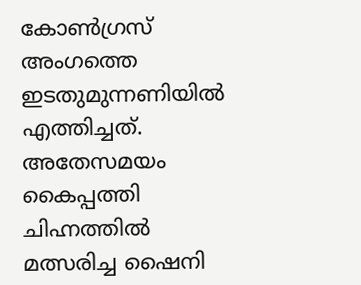കോൺഗ്രസ് അംഗത്തെ ഇടതുമുന്നണിയിൽ എത്തിച്ചത്.
അതേസമയം കൈപ്പത്തി ചിഹ്നത്തിൽ മത്സരിച്ച ഷൈനി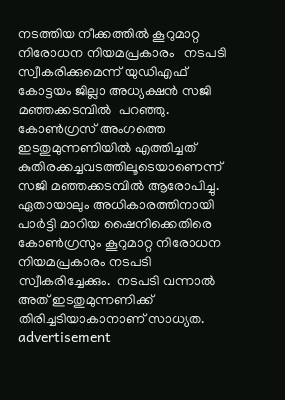നടത്തിയ നീക്കത്തിൽ കൂറുമാറ്റ നിരോധന നിയമപ്രകാരം   നടപടി സ്വീകരിക്കുമെന്ന് യുഡിഎഫ് കോട്ടയം ജില്ലാ അധ്യക്ഷൻ സജി മഞ്ഞക്കടമ്പിൽ  പറഞ്ഞു. കോൺഗ്രസ് അംഗത്തെ ഇടതുമുന്നണിയിൽ എത്തിച്ചത് കുതിരക്കച്ചവടത്തിലൂടെയാണെന്ന് സജി മഞ്ഞക്കടമ്പിൽ ആരോപിച്ചു. ഏതായാലും അധികാരത്തിനായി പാർട്ടി മാറിയ ഷൈനിക്കെതിരെ കോൺഗ്രസും കൂറുമാറ്റ നിരോധന നിയമപ്രകാരം നടപടി സ്വീകരിച്ചേക്കും.  നടപടി വന്നാൽ അത് ഇടതുമുന്നണിക്ക് തിരിച്ചടിയാകാനാണ് സാധ്യത.
advertisement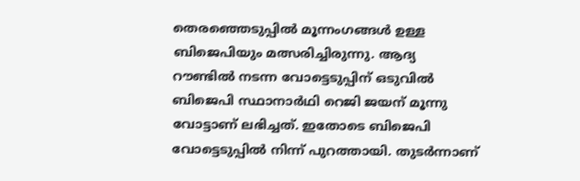തെരഞ്ഞെടുപ്പിൽ മൂന്നംഗങ്ങൾ ഉള്ള ബിജെപിയും മത്സരിച്ചിരുന്നു. ആദ്യ റൗണ്ടിൽ നടന്ന വോട്ടെടുപ്പിന് ഒടുവിൽ ബിജെപി സ്ഥാനാർഥി റെജി ജയന് മൂന്നു വോട്ടാണ് ലഭിച്ചത്. ഇതോടെ ബിജെപി വോട്ടെടുപ്പിൽ നിന്ന് പുറത്തായി. തുടർന്നാണ്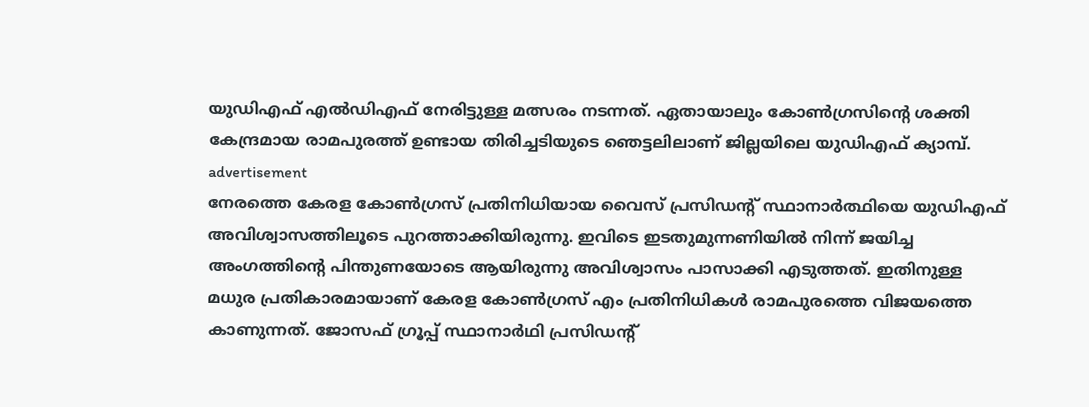യുഡിഎഫ് എൽഡിഎഫ് നേരിട്ടുള്ള മത്സരം നടന്നത്. ഏതായാലും കോൺഗ്രസിന്റെ ശക്തി കേന്ദ്രമായ രാമപുരത്ത് ഉണ്ടായ തിരിച്ചടിയുടെ ഞെട്ടലിലാണ് ജില്ലയിലെ യുഡിഎഫ് ക്യാമ്പ്.
advertisement
നേരത്തെ കേരള കോൺഗ്രസ് പ്രതിനിധിയായ വൈസ് പ്രസിഡന്റ് സ്ഥാനാർത്ഥിയെ യുഡിഎഫ് അവിശ്വാസത്തിലൂടെ പുറത്താക്കിയിരുന്നു. ഇവിടെ ഇടതുമുന്നണിയിൽ നിന്ന് ജയിച്ച അംഗത്തിന്റെ പിന്തുണയോടെ ആയിരുന്നു അവിശ്വാസം പാസാക്കി എടുത്തത്. ഇതിനുള്ള മധുര പ്രതികാരമായാണ് കേരള കോൺഗ്രസ് എം പ്രതിനിധികൾ രാമപുരത്തെ വിജയത്തെ കാണുന്നത്. ജോസഫ് ഗ്രൂപ്പ് സ്ഥാനാർഥി പ്രസിഡന്റ്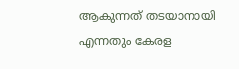ആകുന്നത് തടയാനായി എന്നതും കേരള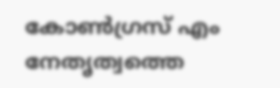കോൺഗ്രസ് എം നേതൃത്വത്തെ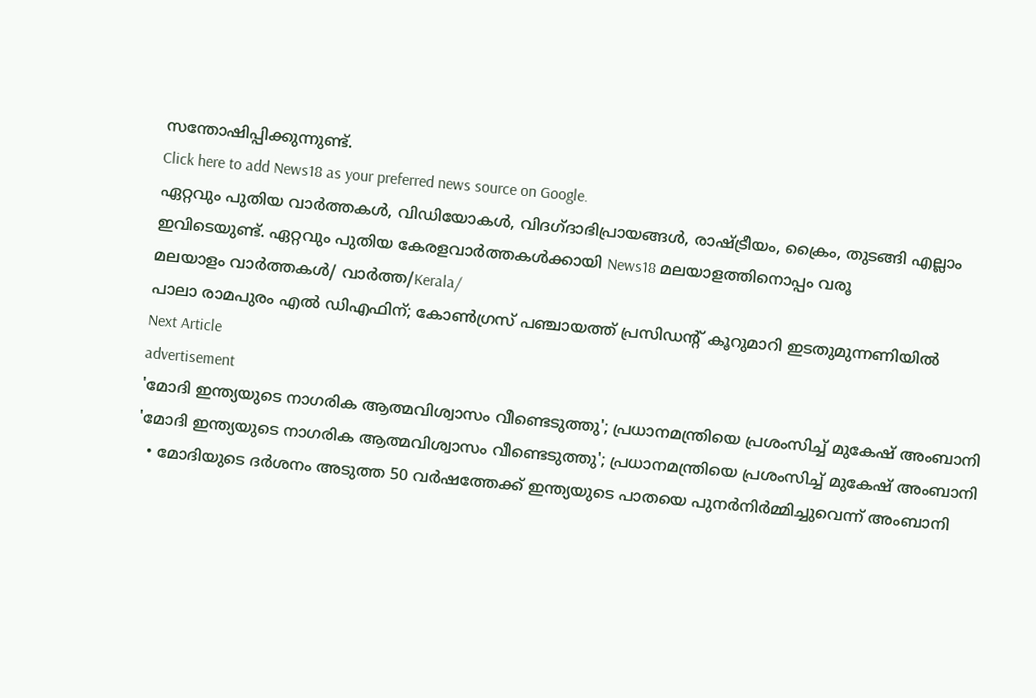സന്തോഷിപ്പിക്കുന്നുണ്ട്.
Click here to add News18 as your preferred news source on Google.
ഏറ്റവും പുതിയ വാർത്തകൾ, വിഡിയോകൾ, വിദഗ്ദാഭിപ്രായങ്ങൾ, രാഷ്ട്രീയം, ക്രൈം, തുടങ്ങി എല്ലാം ഇവിടെയുണ്ട്. ഏറ്റവും പുതിയ കേരളവാർത്തകൾക്കായി News18 മലയാളത്തിനൊപ്പം വരൂ
മലയാളം വാർത്തകൾ/ വാർത്ത/Kerala/
പാലാ രാമപുരം എൽ ഡിഎഫിന്; കോൺഗ്രസ് പഞ്ചായത്ത് പ്രസിഡന്റ് കൂറുമാറി ഇടതുമുന്നണിയിൽ
Next Article
advertisement
'മോദി ഇന്ത്യയുടെ നാഗരിക ആത്മവിശ്വാസം വീണ്ടെടുത്തു'; പ്രധാനമന്ത്രിയെ പ്രശംസിച്ച് മുകേഷ് അംബാനി
'മോദി ഇന്ത്യയുടെ നാഗരിക ആത്മവിശ്വാസം വീണ്ടെടുത്തു'; പ്രധാനമന്ത്രിയെ പ്രശംസിച്ച് മുകേഷ് അംബാനി
  • മോദിയുടെ ദർശനം അടുത്ത 50 വർഷത്തേക്ക് ഇന്ത്യയുടെ പാതയെ പുനർനിർമ്മിച്ചുവെന്ന് അംബാനി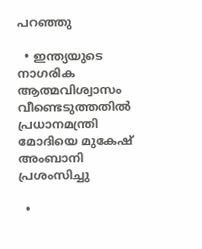പറഞ്ഞു

  • ഇന്ത്യയുടെ നാഗരിക ആത്മവിശ്വാസം വീണ്ടെടുത്തതിൽ പ്രധാനമന്ത്രി മോദിയെ മുകേഷ് അംബാനി പ്രശംസിച്ചു

  •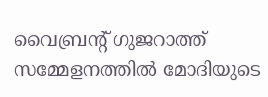വൈബ്രന്റ് ഗുജറാത്ത് സമ്മേളനത്തിൽ മോദിയുടെ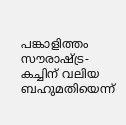പങ്കാളിത്തം സൗരാഷ്ട്ര-കച്ചിന് വലിയ ബഹുമതിയെന്ന്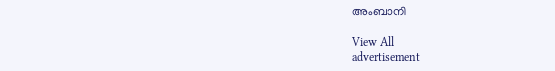അംബാനി

View All
advertisement